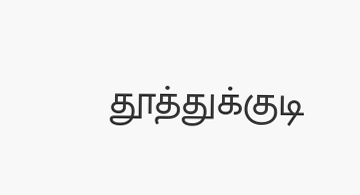தூத்துக்குடி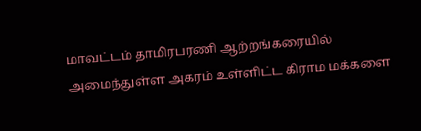மாவட்டம் தாமிரபரணி ஆற்றங்கரையில் அமைந்துள்ள அகரம் உள்ளிட்ட கிராம மக்களை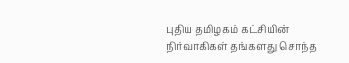புதிய தமிழகம் கட்சியின் நிர்வாகிகள் தங்களது சொந்த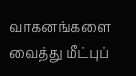வாகனங்களை வைத்து மீட்புப்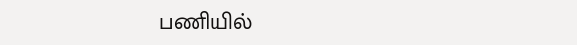பணியில்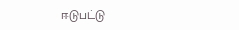ஈடுபட்டு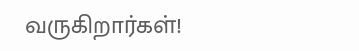வருகிறார்கள்!